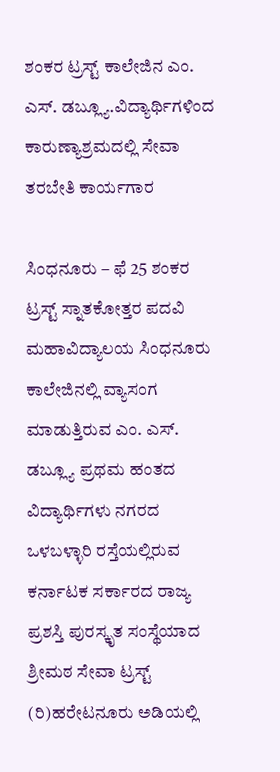ಶಂಕರ ಟ್ರಸ್ಟ್ ಕಾಲೇಜಿನ ಎಂ. ಎಸ್. ಡಬ್ಲ್ಯೂ.ವಿದ್ಯಾರ್ಥಿಗಳಿಂದ ಕಾರುಣ್ಯಾಶ್ರಮದಲ್ಲಿ ಸೇವಾ ತರಬೇತಿ ಕಾರ್ಯಗಾರ

ಸಿಂಧನೂರು – ಫೆ 25 ಶಂಕರ ಟ್ರಸ್ಟ್ ಸ್ನಾತಕೋತ್ತರ ಪದವಿ ಮಹಾವಿದ್ಯಾಲಯ ಸಿಂಧನೂರು ಕಾಲೇಜಿನಲ್ಲಿ ವ್ಯಾಸಂಗ ಮಾಡುತ್ತಿರುವ ಎಂ. ಎಸ್. ಡಬ್ಲ್ಯೂ ಪ್ರಥಮ ಹಂತದ ವಿದ್ಯಾರ್ಥಿಗಳು ನಗರದ ಒಳಬಳ್ಳಾರಿ ರಸ್ತೆಯಲ್ಲಿರುವ ಕರ್ನಾಟಕ ಸರ್ಕಾರದ ರಾಜ್ಯ ಪ್ರಶಸ್ತಿ ಪುರಸ್ಕೃತ ಸಂಸ್ಥೆಯಾದ ಶ್ರೀಮಠ ಸೇವಾ ಟ್ರಸ್ಟ್ (ರಿ)ಹರೇಟನೂರು ಅಡಿಯಲ್ಲಿ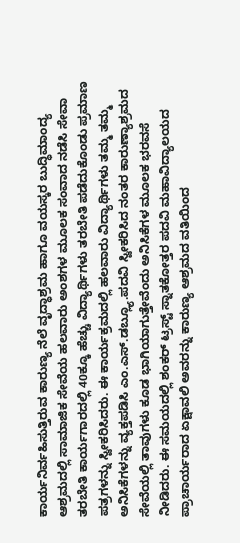ಕಾರ್ಯನಿರ್ವಹಿಸುತ್ತಿರುವ ಕಾರುಣ್ಯ ನೆಲೆ ವೃದ್ಧಾಶ್ರಮ ಹಾಗೂ ವಯಸ್ಕರ ಬುದ್ಧಿಮಾಂದ್ಯ ಆಶ್ರಮದಲ್ಲಿ ಸಾಮಾಜಿಕ ಸೇವೆಯ ಹಲವಾರು ಅಂಶಗಳ ಮೂಲಕ ಸಂವಾದ ನಡೆಸಿ ಸೇವಾ ತರಬೇತಿ ಕಾರ್ಯಗಾರದಲ್ಲಿ 40ಕ್ಕೂ ಹೆಚ್ಚು ವಿದ್ಯಾರ್ಥಿಗಳು ತರಬೇತಿ ಪಡೆದುಕೊಂಡು ಪ್ರಮಾಣ ಪತ್ರಗಳನ್ನು ಸ್ವೀಕರಿಸಿದರು. ಈ ಕಾರ್ಯಕ್ರಮದಲ್ಲಿ ಹಲವಾರು ವಿದ್ಯಾರ್ಥಿಗಳು ತಮ್ಮ ತಮ್ಮ ಅನಿಸಿಕೆಗಳನ್ನು ವ್ಯಕ್ತಪಡಿಸಿ ಎಂ.ಎಸ್‌.ಡಬ್ಲ್ಯೂ.ಪದವಿ ಸ್ವೀಕರಿಸಿದ ನಂತರ ಕಾರುಣ್ಯಾಶ್ರಮದ ಸೇವೆಯಲ್ಲಿ ತಾವುಗಳು ಕೂಡ ಭಾಗಿಯಾಗುತ್ತೇವೆಂದು ಅನಿಸಿಕೆಗಳ ಮೂಲಕ ಭರವಸೆ ನೀಡಿದರು. ಈ ಸಮಯದಲ್ಲಿ ಶಂಕರ್ ಟ್ರಸ್ಟ್ ಸ್ನಾತಕೋತ್ತರ ಪದವಿ ಮಹಾವಿದ್ಯಾಲಯದ ಪ್ರಾಚಾರ್ಯರಾದ ಏಕ್ಷಾವಲಿ ಅವರನ್ನು ಕಾರುಣ್ಯ ಆಶ್ರಮದ ವತಿಯಿಂದ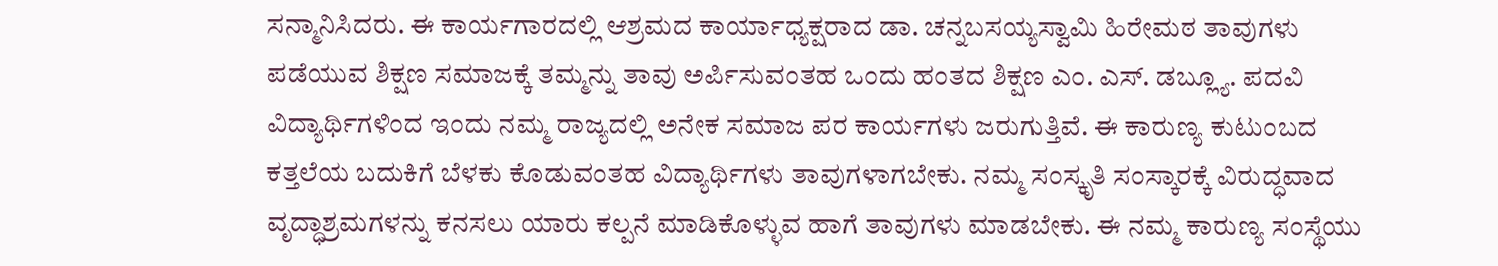ಸನ್ಮಾನಿಸಿದರು. ಈ ಕಾರ್ಯಗಾರದಲ್ಲಿ ಆಶ್ರಮದ ಕಾರ್ಯಾಧ್ಯಕ್ಷರಾದ ಡಾ. ಚನ್ನಬಸಯ್ಯಸ್ವಾಮಿ ಹಿರೇಮಠ ತಾವುಗಳು ಪಡೆಯುವ ಶಿಕ್ಷಣ ಸಮಾಜಕ್ಕೆ ತಮ್ಮನ್ನು ತಾವು ಅರ್ಪಿಸುವಂತಹ ಒಂದು ಹಂತದ ಶಿಕ್ಷಣ ಎಂ. ಎಸ್. ಡಬ್ಲ್ಯೂ. ಪದವಿ ವಿದ್ಯಾರ್ಥಿಗಳಿಂದ ಇಂದು ನಮ್ಮ ರಾಜ್ಯದಲ್ಲಿ ಅನೇಕ ಸಮಾಜ ಪರ ಕಾರ್ಯಗಳು ಜರುಗುತ್ತಿವೆ. ಈ ಕಾರುಣ್ಯ ಕುಟುಂಬದ ಕತ್ತಲೆಯ ಬದುಕಿಗೆ ಬೆಳಕು ಕೊಡುವಂತಹ ವಿದ್ಯಾರ್ಥಿಗಳು ತಾವುಗಳಾಗಬೇಕು. ನಮ್ಮ ಸಂಸ್ಕೃತಿ ಸಂಸ್ಕಾರಕ್ಕೆ ವಿರುದ್ಧವಾದ ವೃದ್ಧಾಶ್ರಮಗಳನ್ನು ಕನಸಲು ಯಾರು ಕಲ್ಪನೆ ಮಾಡಿಕೊಳ್ಳುವ ಹಾಗೆ ತಾವುಗಳು ಮಾಡಬೇಕು. ಈ ನಮ್ಮ ಕಾರುಣ್ಯ ಸಂಸ್ಥೆಯು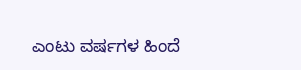ಎಂಟು ವರ್ಷಗಳ ಹಿಂದೆ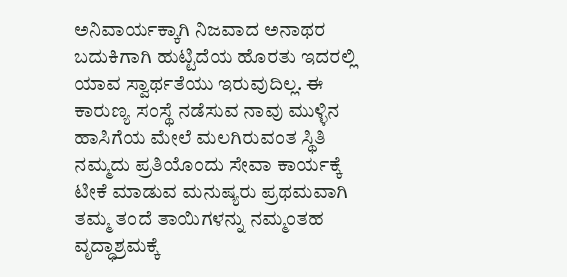ಅನಿವಾರ್ಯಕ್ಕಾಗಿ ನಿಜವಾದ ಅನಾಥರ ಬದುಕಿಗಾಗಿ ಹುಟ್ಟಿದೆಯ ಹೊರತು ಇದರಲ್ಲಿ ಯಾವ ಸ್ವಾರ್ಥತೆಯು ಇರುವುದಿಲ್ಲ. ಈ ಕಾರುಣ್ಯ ಸಂಸ್ಥೆ ನಡೆಸುವ ನಾವು ಮುಳ್ಳಿನ ಹಾಸಿಗೆಯ ಮೇಲೆ ಮಲಗಿರುವಂತ ಸ್ಥಿತಿ ನಮ್ಮದು ಪ್ರತಿಯೊಂದು ಸೇವಾ ಕಾರ್ಯಕ್ಕೆ ಟೀಕೆ ಮಾಡುವ ಮನುಷ್ಯರು ಪ್ರಥಮವಾಗಿ ತಮ್ಮ ತಂದೆ ತಾಯಿಗಳನ್ನು ನಮ್ಮಂತಹ ವೃದ್ಧಾಶ್ರಮಕ್ಕೆ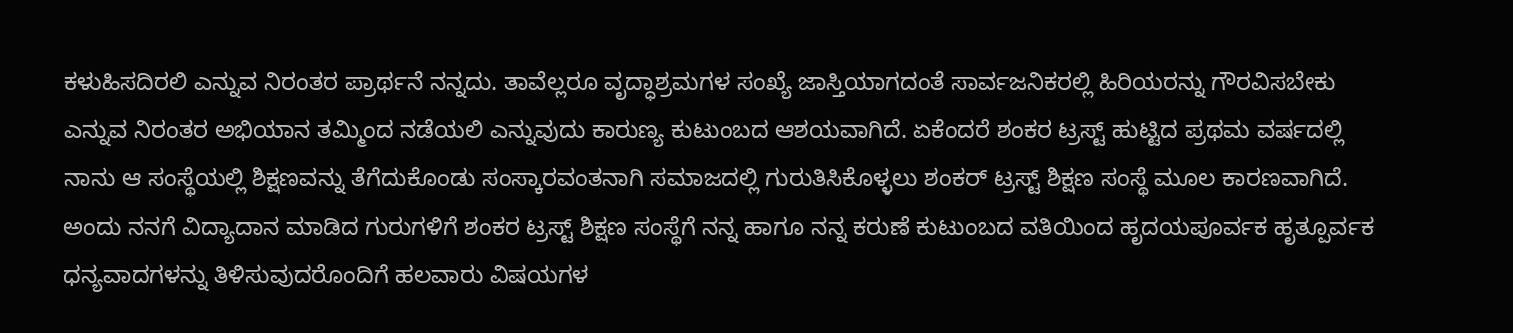ಕಳುಹಿಸದಿರಲಿ ಎನ್ನುವ ನಿರಂತರ ಪ್ರಾರ್ಥನೆ ನನ್ನದು. ತಾವೆಲ್ಲರೂ ವೃದ್ಧಾಶ್ರಮಗಳ ಸಂಖ್ಯೆ ಜಾಸ್ತಿಯಾಗದಂತೆ ಸಾರ್ವಜನಿಕರಲ್ಲಿ ಹಿರಿಯರನ್ನು ಗೌರವಿಸಬೇಕು ಎನ್ನುವ ನಿರಂತರ ಅಭಿಯಾನ ತಮ್ಮಿಂದ ನಡೆಯಲಿ ಎನ್ನುವುದು ಕಾರುಣ್ಯ ಕುಟುಂಬದ ಆಶಯವಾಗಿದೆ. ಏಕೆಂದರೆ ಶಂಕರ ಟ್ರಸ್ಟ್ ಹುಟ್ಟಿದ ಪ್ರಥಮ ವರ್ಷದಲ್ಲಿ ನಾನು ಆ ಸಂಸ್ಥೆಯಲ್ಲಿ ಶಿಕ್ಷಣವನ್ನು ತೆಗೆದುಕೊಂಡು ಸಂಸ್ಕಾರವಂತನಾಗಿ ಸಮಾಜದಲ್ಲಿ ಗುರುತಿಸಿಕೊಳ್ಳಲು ಶಂಕರ್ ಟ್ರಸ್ಟ್ ಶಿಕ್ಷಣ ಸಂಸ್ಥೆ ಮೂಲ ಕಾರಣವಾಗಿದೆ. ಅಂದು ನನಗೆ ವಿದ್ಯಾದಾನ ಮಾಡಿದ ಗುರುಗಳಿಗೆ ಶಂಕರ ಟ್ರಸ್ಟ್ ಶಿಕ್ಷಣ ಸಂಸ್ಥೆಗೆ ನನ್ನ ಹಾಗೂ ನನ್ನ ಕರುಣೆ ಕುಟುಂಬದ ವತಿಯಿಂದ ಹೃದಯಪೂರ್ವಕ ಹೃತ್ಪೂರ್ವಕ ಧನ್ಯವಾದಗಳನ್ನು ತಿಳಿಸುವುದರೊಂದಿಗೆ ಹಲವಾರು ವಿಷಯಗಳ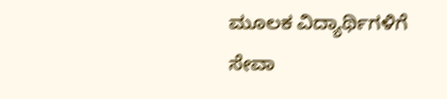ಮೂಲಕ ವಿದ್ಯಾರ್ಥಿಗಳಿಗೆ ಸೇವಾ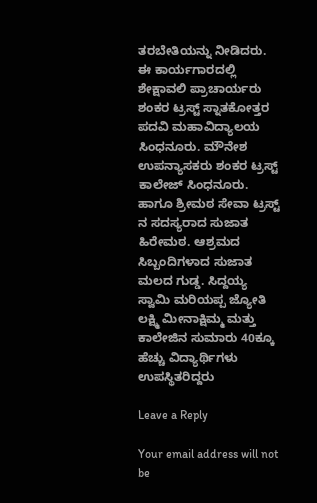ತರಬೇತಿಯನ್ನು ನೀಡಿದರು. ಈ ಕಾರ್ಯಗಾರದಲ್ಲಿ ಶೇಕ್ಷಾವಲಿ ಪ್ರಾಚಾರ್ಯರು ಶಂಕರ ಟ್ರಸ್ಟ್ ಸ್ನಾತಕೋತ್ತರ ಪದವಿ ಮಹಾವಿದ್ಯಾಲಯ ಸಿಂಧನೂರು. ಮೌನೇಶ ಉಪನ್ಯಾಸಕರು ಶಂಕರ ಟ್ರಸ್ಟ್ ಕಾಲೇಜ್ ಸಿಂಧನೂರು. ಹಾಗೂ ಶ್ರೀಮಠ ಸೇವಾ ಟ್ರಸ್ಟ್ ನ ಸದಸ್ಯರಾದ ಸುಜಾತ ಹಿರೇಮಠ. ಆಶ್ರಮದ ಸಿಬ್ಬಂದಿಗಳಾದ ಸುಜಾತ ಮಲದ ಗುಡ್ಡ. ಸಿದ್ದಯ್ಯ ಸ್ವಾಮಿ ಮರಿಯಪ್ಪ ಜ್ಯೋತಿ ಲಕ್ಷ್ಮಿ ಮೀನಾಕ್ಷಿಮ್ಮ ಮತ್ತು ಕಾಲೇಜಿನ ಸುಮಾರು 40ಕ್ಕೂ ಹೆಚ್ಚು ವಿದ್ಯಾರ್ಥಿಗಳು ಉಪಸ್ಥಿತರಿದ್ದರು

Leave a Reply

Your email address will not be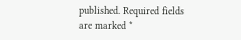published. Required fields are marked *